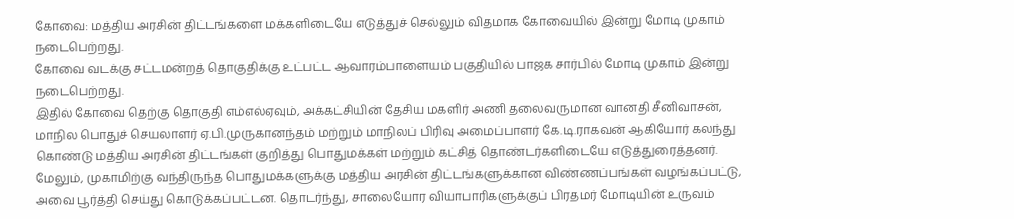கோவை: மத்திய அரசின் திட்டங்களை மக்களிடையே எடுத்துச் செல்லும் விதமாக கோவையில் இன்று மோடி முகாம் நடைபெற்றது.
கோவை வடக்கு சட்டமன்றத் தொகுதிக்கு உட்பட்ட ஆவாரம்பாளையம் பகுதியில் பாஜக சார்பில் மோடி முகாம் இன்று நடைபெற்றது.
இதில் கோவை தெற்கு தொகுதி எம்எல்ஏவும், அக்கட்சியின் தேசிய மகளிர் அணி தலைவருமான வானதி சீனிவாசன், மாநில பொதுச் செயலாளர் ஏ.பி.முருகானந்தம் மற்றும் மாநிலப் பிரிவு அமைப்பாளர் கே.டி.ராகவன் ஆகியோர் கலந்து கொண்டு மத்திய அரசின் திட்டங்கள் குறித்து பொதுமக்கள் மற்றும் கட்சித் தொண்டர்களிடையே எடுத்துரைத்தனர்.
மேலும், முகாமிற்கு வந்திருந்த பொதுமக்களுக்கு மத்திய அரசின் திட்டங்களுக்கான விண்ணப்பங்கள் வழங்கப்பட்டு, அவை பூர்த்தி செய்து கொடுக்கப்பட்டன. தொடர்ந்து, சாலையோர வியாபாரிகளுக்குப் பிரதமர் மோடியின் உருவம்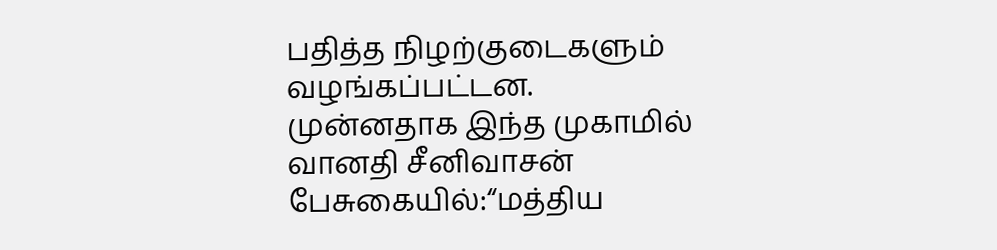பதித்த நிழற்குடைகளும் வழங்கப்பட்டன.
முன்னதாக இந்த முகாமில் வானதி சீனிவாசன் பேசுகையில்:“மத்திய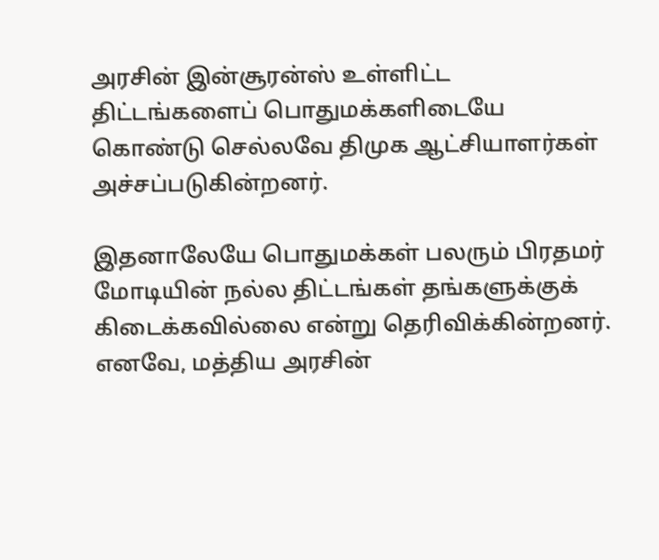அரசின் இன்சூரன்ஸ் உள்ளிட்ட திட்டங்களைப் பொதுமக்களிடையே கொண்டு செல்லவே திமுக ஆட்சியாளர்கள் அச்சப்படுகின்றனர்.

இதனாலேயே பொதுமக்கள் பலரும் பிரதமர் மோடியின் நல்ல திட்டங்கள் தங்களுக்குக் கிடைக்கவில்லை என்று தெரிவிக்கின்றனர். எனவே, மத்திய அரசின்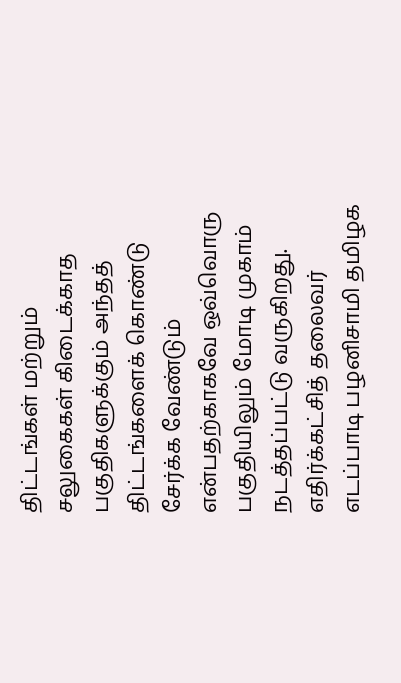திட்டங்கள் மற்றும் சலுகைகள் கிடைக்காத பகுதிகளுக்கும் அந்தத் திட்டங்களைக் கொண்டு சேர்க்க வேண்டும் என்பதற்காகவே ஒவ்வொரு பகுதியிலும் மோடி முகாம் நடத்தப்பட்டு வருகிறது.
எதிர்க்கட்சித் தலைவர் எடப்பாடி பழனிசாமி தமிழக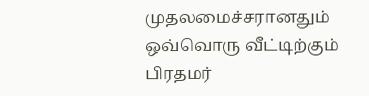முதலமைச்சரானதும் ஒவ்வொரு வீட்டிற்கும் பிரதமர்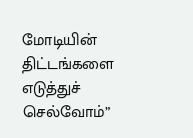மோடியின் திட்டங்களை எடுத்துச் செல்வோம்”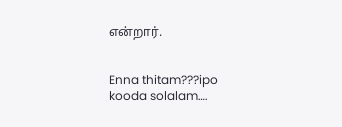என்றார்.


Enna thitam???ipo kooda solalam….